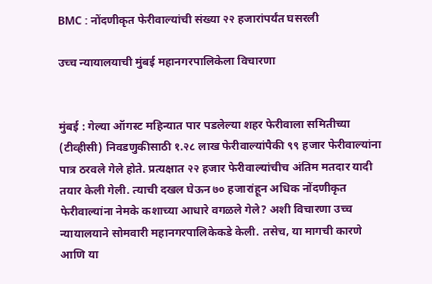BMC : नोंदणीकृत फेरीवाल्यांची संख्या २२ हजारांपर्यंत घसरली

उच्च न्यायालयाची मुंबई महानगरपालिकेला विचारणा


मुंबई : गेल्या ऑगस्ट महिन्यात पार पडलेल्या शहर फेरीवाला समितीच्या (टीव्हीसी) निवडणुकीसाठी १.२८ लाख फेरीवाल्यांपैकी ९९ हजार फेरीवाल्यांना पात्र ठरवले गेले होते. प्रत्यक्षात २२ हजार फेरीवाल्यांचीच अंतिम मतदार यादी तयार केली गेली. त्याची दखल घेऊन ७० हजारांहून अधिक नोंदणीकृत फेरीवाल्यांना नेमके कशाच्या आधारे वगळले गेले? अशी विचारणा उच्च न्यायालयाने सोमवारी महानगरपालिकेकडे केली. तसेच, या मागची कारणे आणि या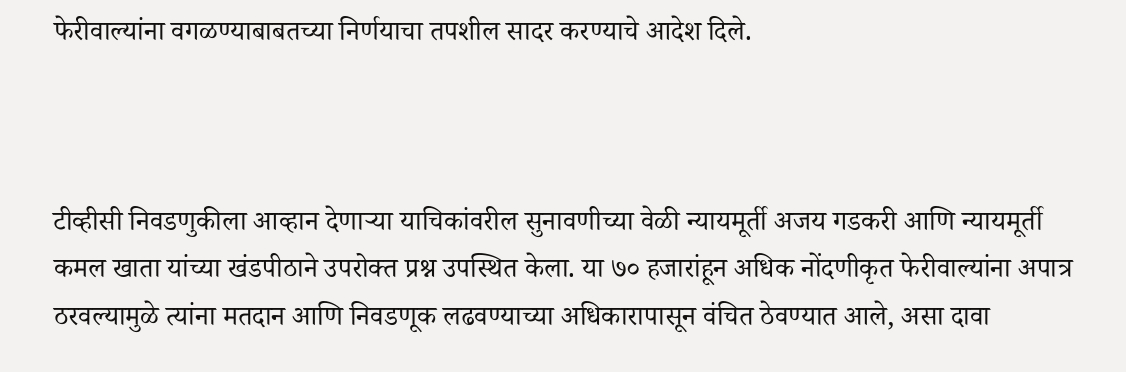फेरीवाल्यांना वगळण्याबाबतच्या निर्णयाचा तपशील सादर करण्याचे आदेश दिले.



टीव्हीसी निवडणुकीला आव्हान देणाऱ्या याचिकांवरील सुनावणीच्या वेळी न्यायमूर्ती अजय गडकरी आणि न्यायमूर्ती कमल खाता यांच्या खंडपीठाने उपरोक्त प्रश्न उपस्थित केला. या ७० हजारांहून अधिक नोंदणीकृत फेरीवाल्यांना अपात्र ठरवल्यामुळे त्यांना मतदान आणि निवडणूक लढवण्याच्या अधिकारापासून वंचित ठेवण्यात आले, असा दावा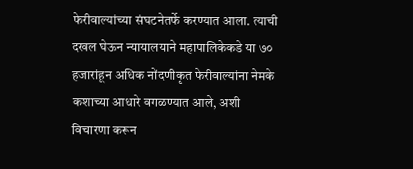फेरीवाल्यांच्या संघटनेतर्फे करण्यात आला. त्याची दखल घेऊन न्यायालयाने महापालिकेकडे या ७० हजारांहून अधिक नोंदणीकृत फेरीवाल्यांना नेमके कशाच्या आधारे वगळण्यात आले, अशी विचारणा करून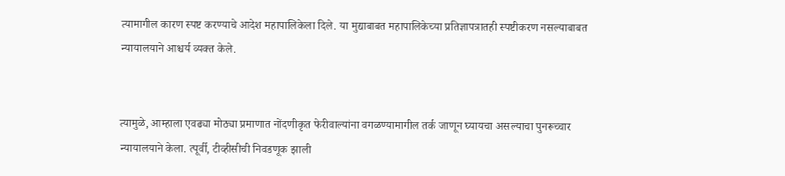त्यामागील कारण स्पष्ट करण्याचे आदेश महापालिकेला दिले. या मुद्याबाबत महापालिकेच्या प्रतिज्ञापत्रातही स्पष्टीकरण नसल्याबाबत न्यायालयाने आश्चर्य व्यक्त केले.


त्यामुळे, आम्हाला एवढ्या मोठ्या प्रमाणात नोंदणीकृत फेरीवाल्यांना वगळण्यामागील तर्क जाणून घ्यायचा असल्याचा पुनरूच्चार न्यायालयाने केला. त्पूर्वी, टीव्हीसीची निवडणूक झाली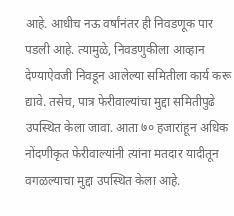आहे. आधीच नऊ वर्षांनंतर ही निवडणूक पार पडली आहे. त्यामुळे, निवडणुकीला आव्हान देण्याऐवजी निवडून आलेल्या समितीला कार्य करू द्यावे. तसेच, पात्र फेरीवाल्यांचा मुद्दा समितीपुढे उपस्थित केला जावा. आता ७० हजारांहून अधिक नोंदणीकृत फेरीवाल्यांनी त्यांना मतदार यादीतून वगळल्याचा मुद्दा उपस्थित केला आहे.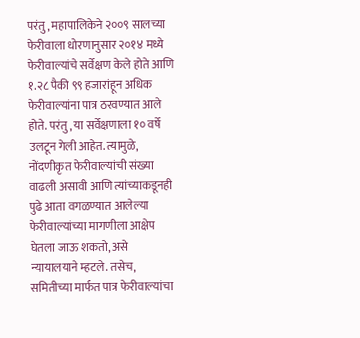परंतु, महापालिकेने २००९ सालच्या फेरीवाला धोरणानुसार २०१४ मध्ये फेरीवाल्यांचे सर्वेक्षण केले होते आणि १.२८ पैकी ९९ हजारांहून अधिक फेरीवाल्यांना पात्र ठरवण्यात आले होते. परंतु, या सर्वेक्षणाला १० वर्षे उलटून गेली आहेत. त्यामुळे, नोंदणीकृत फेरीवाल्यांची संख्या वाढली असावी आणि त्यांच्याकडूनही पुढे आता वगळण्यात आलेल्या फेरीवाल्यांच्या मागणीला आक्षेप घेतला जाऊ शकतो, असे न्यायालयाने म्हटले. तसेच, समितीच्या मार्फत पात्र फेरीवाल्यांचा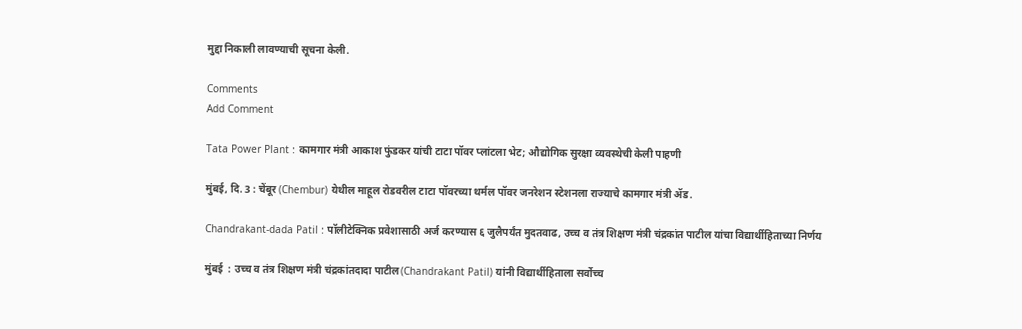मुद्दा निकाली लावण्याची सूचना केली.

Comments
Add Comment

Tata Power Plant : कामगार मंत्री आकाश फुंडकर यांची टाटा पॉवर प्लांटला भेट; औद्योगिक सुरक्षा व्यवस्थेची केली पाहणी

मुंबई, दि. 3 : चेंबूर (Chembur) येथील माहूल रोडवरील टाटा पॉवरच्या थर्मल पॉवर जनरेशन स्टेशनला राज्याचे कामगार मंत्री ॲड.

Chandrakant-dada Patil : पॉलीटेक्निक प्रवेशासाठी अर्ज करण्यास ६ जुलैपर्यंत मुदतवाढ, उच्च व तंत्र शिक्षण मंत्री चंद्रकांत पाटील यांचा विद्यार्थीहिताच्या निर्णय

मुंबई  : उच्च व तंत्र शिक्षण मंत्री चंद्रकांतदादा पाटील(Chandrakant Patil) यांनी विद्यार्थीहिताला सर्वोच्च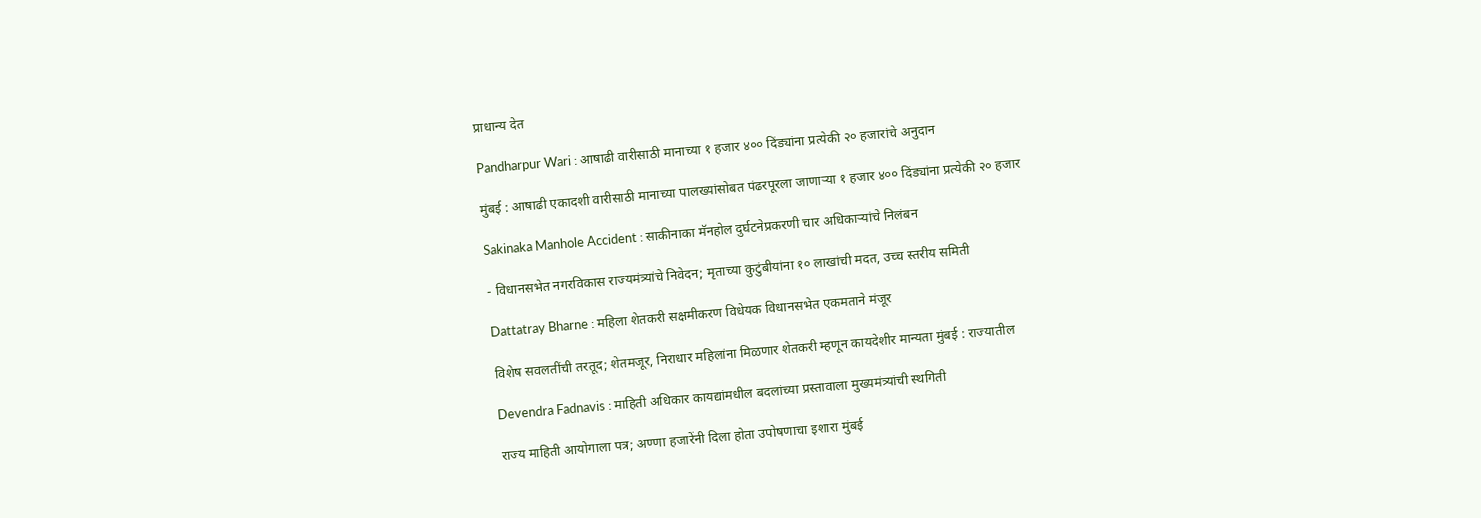प्राधान्य देत

Pandharpur Wari : आषाढी वारीसाठी मानाच्या १ हजार ४०० दिंड्यांना प्रत्येकी २० हजारांचे अनुदान

मुंबई : आषाढी एकादशी वारीसाठी मानाच्या पालख्यांसोबत पंढरपूरला जाणाऱ्या १ हजार ४०० दिंड्यांना प्रत्येकी २० हजार

Sakinaka Manhole Accident : साकीनाका मॅनहोल दुर्घटनेप्रकरणी चार अधिकाऱ्यांचे निलंबन

- विधानसभेत नगरविकास राज्यमंत्र्यांचे निवेदन; मृताच्या कुटुंबीयांना १० लाखांची मदत, उच्च स्तरीय समिती

Dattatray Bharne : महिला शेतकरी सक्षमीकरण विधेयक विधानसभेत एकमताने मंजूर

विशेष सवलतींची तरतूद; शेतमजूर, निराधार महिलांना मिळणार शेतकरी म्हणून कायदेशीर मान्यता मुंबई : राज्यातील

Devendra Fadnavis : माहिती अधिकार कायद्यांमधील बदलांच्या प्रस्तावाला मुख्यमंत्र्यांची स्थगिती

राज्य माहिती आयोगाला पत्र; अण्णा हजारेंनी दिला होता उपोषणाचा इशारा मुंबई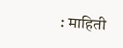: माहिती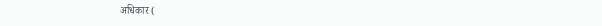अधिकार (